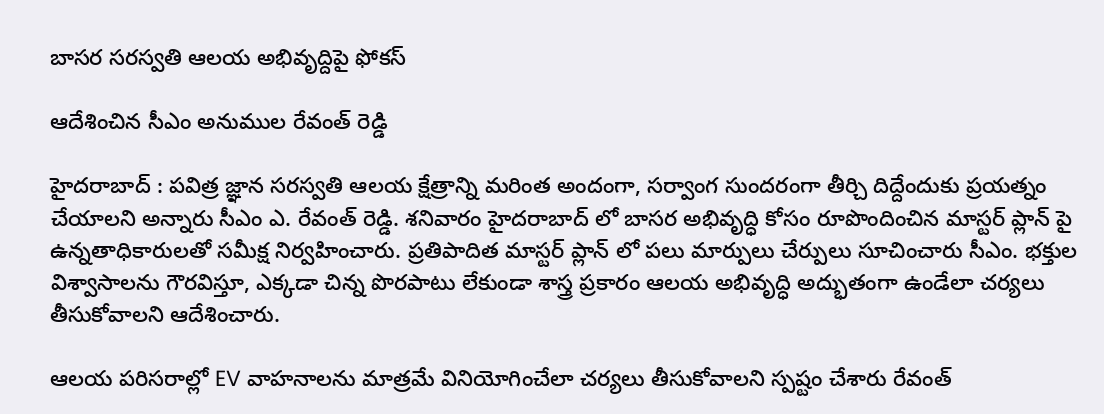బాస‌ర స‌రస్వ‌తి ఆల‌య అభివృద్దిపై ఫోక‌స్

ఆదేశించిన సీఎం అనుముల రేవంత్ రెడ్డి

హైద‌రాబాద్ : పవిత్ర జ్ఞాన సరస్వతి ఆలయ క్షేత్రాన్ని మ‌రింత అందంగా, స‌ర్వాంగ సుంద‌రంగా తీర్చి దిద్దేందుకు ప్ర‌య‌త్నం చేయాల‌ని అన్నారు సీఎం ఎ. రేవంత్ రెడ్డి. శ‌నివారం హైద‌రాబాద్ లో బాసర అభివృద్ధి కోసం రూపొందించిన మాస్టర్ ప్లాన్ పై ఉన్నతాధికారులతో సమీక్ష నిర్వహించారు. ప్రతిపాదిత మాస్టర్ ప్లాన్ లో పలు మార్పులు చేర్పులు సూచించారు సీఎం. భక్తుల విశ్వాసాలను గౌరవిస్తూ, ఎక్కడా చిన్న పొరపాటు లేకుండా శాస్త్ర ప్రకారం ఆలయ అభివృద్ధి అద్భుతంగా ఉండేలా చర్యలు తీసుకోవాలని ఆదేశించారు.

ఆలయ పరిసరాల్లో EV వాహనాలను మాత్రమే వినియోగించేలా చర్యలు తీసుకోవాలని స్ప‌ష్టం చేశారు రేవంత్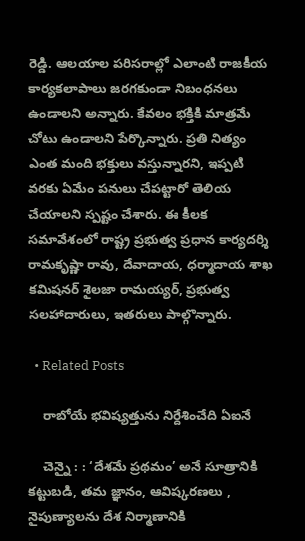రెడ్డి. ఆలయాల పరిసరాల్లో ఎలాంటి రాజకీయ కార్యకలాపాలు జరగకుండా నిబంధనలు ఉండాలని అన్నారు. కేవ‌లం భ‌క్తికి మాత్ర‌మే చోటు ఉండాల‌ని పేర్కొన్నారు. ప్ర‌తి నిత్యం ఎంత మంది భ‌క్తులు వ‌స్తున్నార‌ని, ఇప్ప‌టి వ‌ర‌కు ఏమేం ప‌నులు చేప‌ట్టారో తెలియ చేయాల‌ని స్ప‌ష్టం చేశారు. ఈ కీల‌క స‌మావేశంలో రాష్ట్ర ప్ర‌భుత్వ ప్ర‌ధాన కార్య‌ద‌ర్శి రామ‌కృష్ణా రావు, దేవాదాయ‌, ధ‌ర్మాదాయ శాఖ క‌మిష‌న‌ర్ శైల‌జా రామయ్య‌ర్, ప్ర‌భుత్వ స‌ల‌హాదారులు, ఇత‌రులు పాల్గొన్నారు.

  • Related Posts

    రాబోయే భ‌విష్య‌త్తును నిర్దేశించేది ఏఐనే

    చెన్నై : : ‘దేశమే ప్రథమం’ అనే సూత్రానికి కట్టుబడి, తమ జ్ఞానం, ఆవిష్కరణలు , నైపుణ్యాలను దేశ నిర్మాణానికి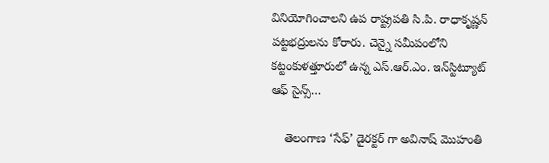వినియోగించాలని ఉప రాష్ట్రపతి సి.పి. రాధాకృష్ణన్ పట్టభద్రులను కోరారు. చెన్నై సమీపంలోని కట్టంకుళత్తూరులో ఉన్న ఎస్.ఆర్.ఎం. ఇన్‌స్టిట్యూట్ ఆఫ్ సైన్స్…

    తెలంగాణ ‘సేఫ్’ డైర‌క్ట‌ర్ గా అవినాష్ మొహంతి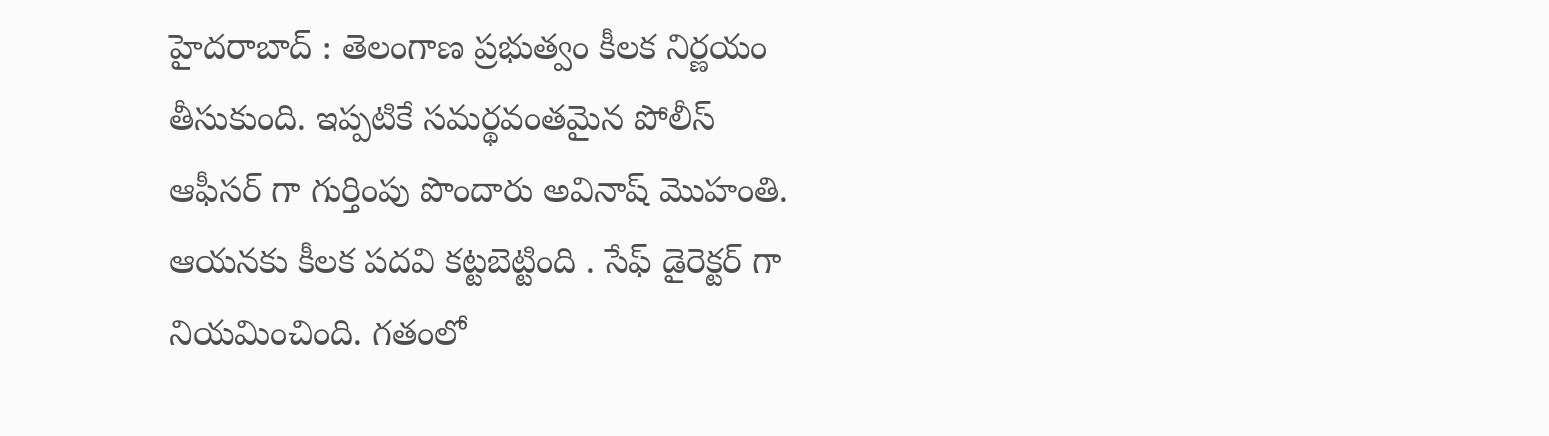హైద‌రాబాద్ : తెలంగాణ ప్ర‌భుత్వం కీల‌క నిర్ణ‌యం తీసుకుంది. ఇప్ప‌టికే స‌మ‌ర్థ‌వంత‌మైన పోలీస్ ఆఫీస‌ర్ గా గుర్తింపు పొందారు అవినాష్ మొహంతి. ఆయ‌న‌కు కీల‌క ప‌ద‌వి క‌ట్ట‌బెట్టింది . సేఫ్ డైరెక్ట‌ర్ గా నియ‌మించింది. గతంలో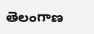తెలంగాణ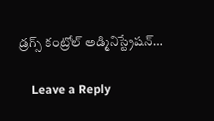డ్రగ్స్ కంట్రోల్ అడ్మినిస్ట్రేషన్…

    Leave a Reply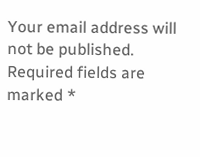Your email address will not be published. Required fields are marked *